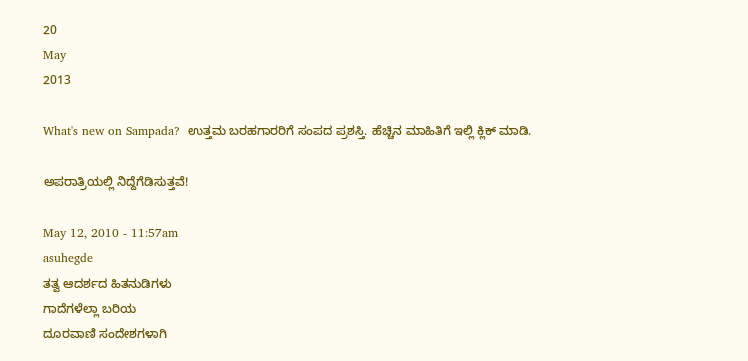20
May
2013

What's new on Sampada?  ಉತ್ತಮ ಬರಹಗಾರರಿಗೆ ಸಂಪದ ಪ್ರಶಸ್ತಿ. ಹೆಚ್ಚಿನ ಮಾಹಿತಿಗೆ ಇಲ್ಲಿ ಕ್ಲಿಕ್ ಮಾಡಿ.

ಅಪರಾತ್ರಿಯಲ್ಲಿ ನಿದ್ದೆಗೆಡಿಸುತ್ತವೆ!

May 12, 2010 - 11:57am
asuhegde
ತತ್ವ ಆದರ್ಶದ ಹಿತನುಡಿಗಳು
ಗಾದೆಗಳೆಲ್ಲಾ ಬರಿಯ
ದೂರವಾಣಿ ಸಂದೇಶಗಳಾಗಿ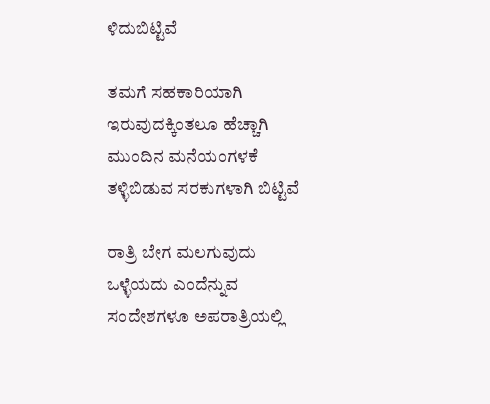ಳಿದುಬಿಟ್ಟಿವೆ

ತಮಗೆ ಸಹಕಾರಿಯಾಗಿ
ಇರುವುದಕ್ಕಿಂತಲೂ ಹೆಚ್ಚಾಗಿ
ಮುಂದಿನ ಮನೆಯಂಗಳಕೆ
ತಳ್ಳಿಬಿಡುವ ಸರಕುಗಳಾಗಿ ಬಿಟ್ಟಿವೆ

ರಾತ್ರಿ ಬೇಗ ಮಲಗುವುದು
ಒಳ್ಳೆಯದು ಎಂದೆನ್ನುವ
ಸಂದೇಶಗಳೂ ಅಪರಾತ್ರಿಯಲ್ಲಿ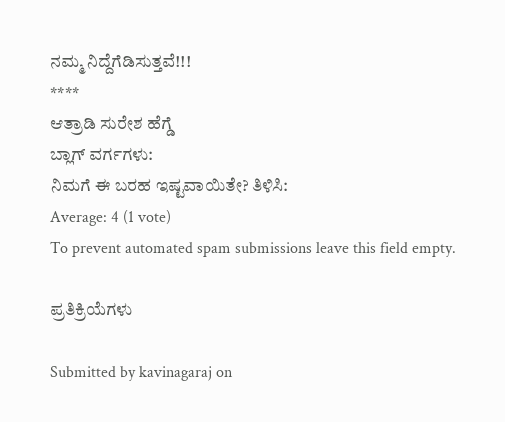ನಮ್ಮ ನಿದ್ದೆಗೆಡಿಸುತ್ತವೆ!!!
****
ಆತ್ರಾಡಿ ಸುರೇಶ ಹೆಗ್ಡೆ
ಬ್ಲಾಗ್ ವರ್ಗಗಳು:
ನಿಮಗೆ ಈ ಬರಹ ಇಷ್ಟವಾಯಿತೇ? ತಿಳಿಸಿ:
Average: 4 (1 vote)
To prevent automated spam submissions leave this field empty.

ಪ್ರತಿಕ್ರಿಯೆಗಳು

Submitted by kavinagaraj on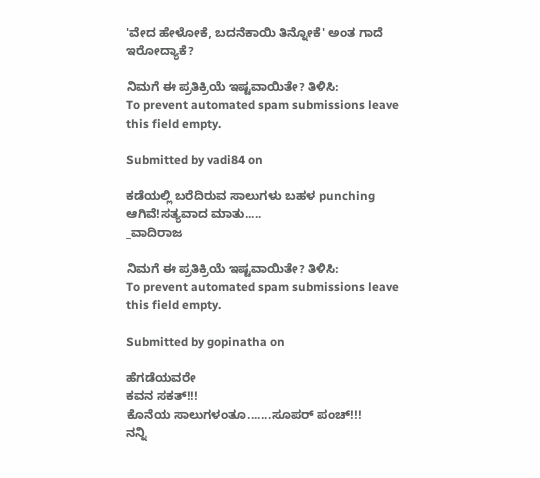'ವೇದ ಹೇಳೋಕೆ, ಬದನೆಕಾಯಿ ತಿನ್ನೋಕೆ' ಅಂತ ಗಾದೆ ಇರೋದ್ಯಾಕೆ?

ನಿಮಗೆ ಈ ಪ್ರತಿಕ್ರಿಯೆ ಇಷ್ಟವಾಯಿತೇ? ತಿಳಿಸಿ:
To prevent automated spam submissions leave this field empty.

Submitted by vadi84 on

ಕಡೆಯಲ್ಲಿ ಬರೆದಿರುವ ಸಾಲುಗಳು ಬಹಳ punching ಆಗಿವೆ!ಸತ್ಯವಾದ ಮಾತು.....
_ವಾದಿರಾಜ

ನಿಮಗೆ ಈ ಪ್ರತಿಕ್ರಿಯೆ ಇಷ್ಟವಾಯಿತೇ? ತಿಳಿಸಿ:
To prevent automated spam submissions leave this field empty.

Submitted by gopinatha on

ಹೆಗಡೆಯವರೇ
ಕವನ ಸಕತ್!!!
ಕೊನೆಯ ಸಾಲುಗಳಂತೂ.......ಸೂಪರ್ ಪಂಚ್!!!
ನನ್ನಿ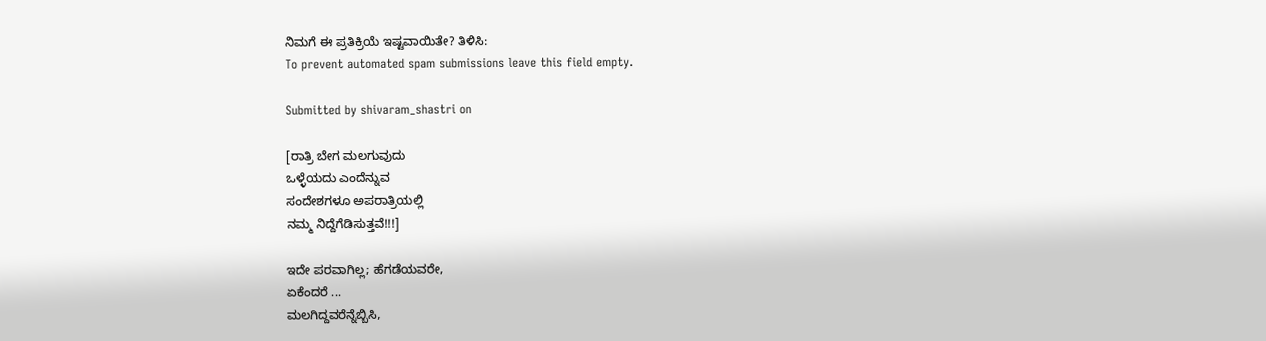ನಿಮಗೆ ಈ ಪ್ರತಿಕ್ರಿಯೆ ಇಷ್ಟವಾಯಿತೇ? ತಿಳಿಸಿ:
To prevent automated spam submissions leave this field empty.

Submitted by shivaram_shastri on

[ರಾತ್ರಿ ಬೇಗ ಮಲಗುವುದು
ಒಳ್ಳೆಯದು ಎಂದೆನ್ನುವ
ಸಂದೇಶಗಳೂ ಅಪರಾತ್ರಿಯಲ್ಲಿ
ನಮ್ಮ ನಿದ್ದೆಗೆಡಿಸುತ್ತವೆ!!!]

ಇದೇ ಪರವಾಗಿಲ್ಲ; ಹೆಗಡೆಯವರೇ,
ಏಕೆಂದರೆ ...
ಮಲಗಿದ್ದವರೆನ್ನೆಬ್ಬಿಸಿ,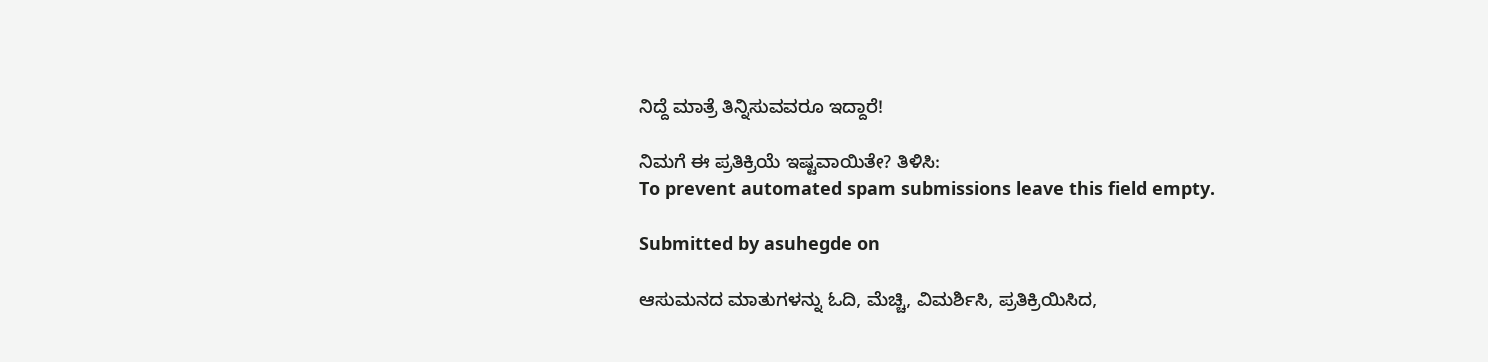ನಿದ್ದೆ ಮಾತ್ರೆ ತಿನ್ನಿಸುವವರೂ ಇದ್ದಾರೆ!

ನಿಮಗೆ ಈ ಪ್ರತಿಕ್ರಿಯೆ ಇಷ್ಟವಾಯಿತೇ? ತಿಳಿಸಿ:
To prevent automated spam submissions leave this field empty.

Submitted by asuhegde on

ಆಸುಮನದ ಮಾತುಗಳನ್ನು ಓದಿ, ಮೆಚ್ಚಿ, ವಿಮರ್ಶಿಸಿ, ಪ್ರತಿಕ್ರಿಯಿಸಿದ,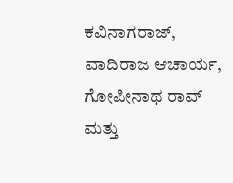ಕವಿನಾಗರಾಜ್, ವಾದಿರಾಜ ಆಚಾರ್ಯ, ಗೋಪೀನಾಥ ರಾವ್ ಮತ್ತು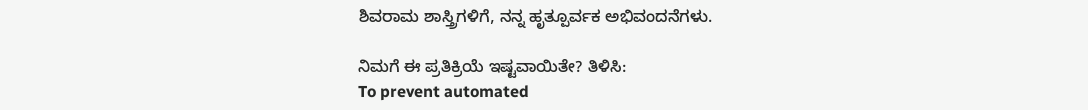ಶಿವರಾಮ ಶಾಸ್ತ್ರಿಗಳಿಗೆ, ನನ್ನ ಹೃತ್ಪೂರ್ವಕ ಅಭಿವಂದನೆಗಳು.

ನಿಮಗೆ ಈ ಪ್ರತಿಕ್ರಿಯೆ ಇಷ್ಟವಾಯಿತೇ? ತಿಳಿಸಿ:
To prevent automated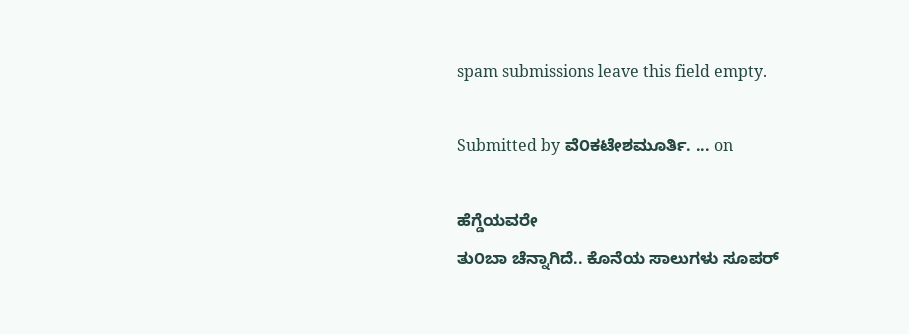spam submissions leave this field empty.

Submitted by ವೆ೦ಕಟೇಶಮೂರ್ತಿ. ... on

ಹೆಗ್ಡೆಯವರೇ
ತು೦ಬಾ ಚೆನ್ನಾಗಿದೆ.. ಕೊನೆಯ ಸಾಲುಗಳು ಸೂಪರ್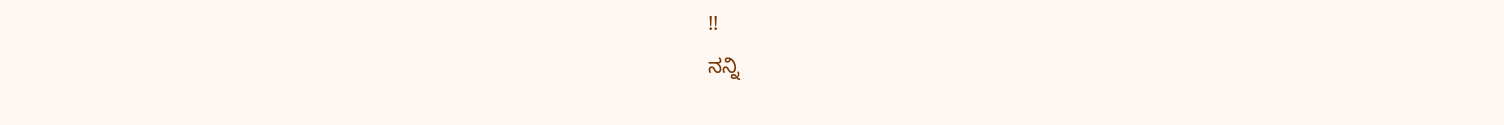!!
ನನ್ನಿ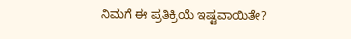ನಿಮಗೆ ಈ ಪ್ರತಿಕ್ರಿಯೆ ಇಷ್ಟವಾಯಿತೇ?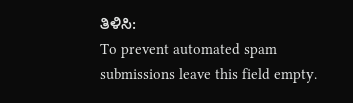ತಿಳಿಸಿ:
To prevent automated spam submissions leave this field empty.